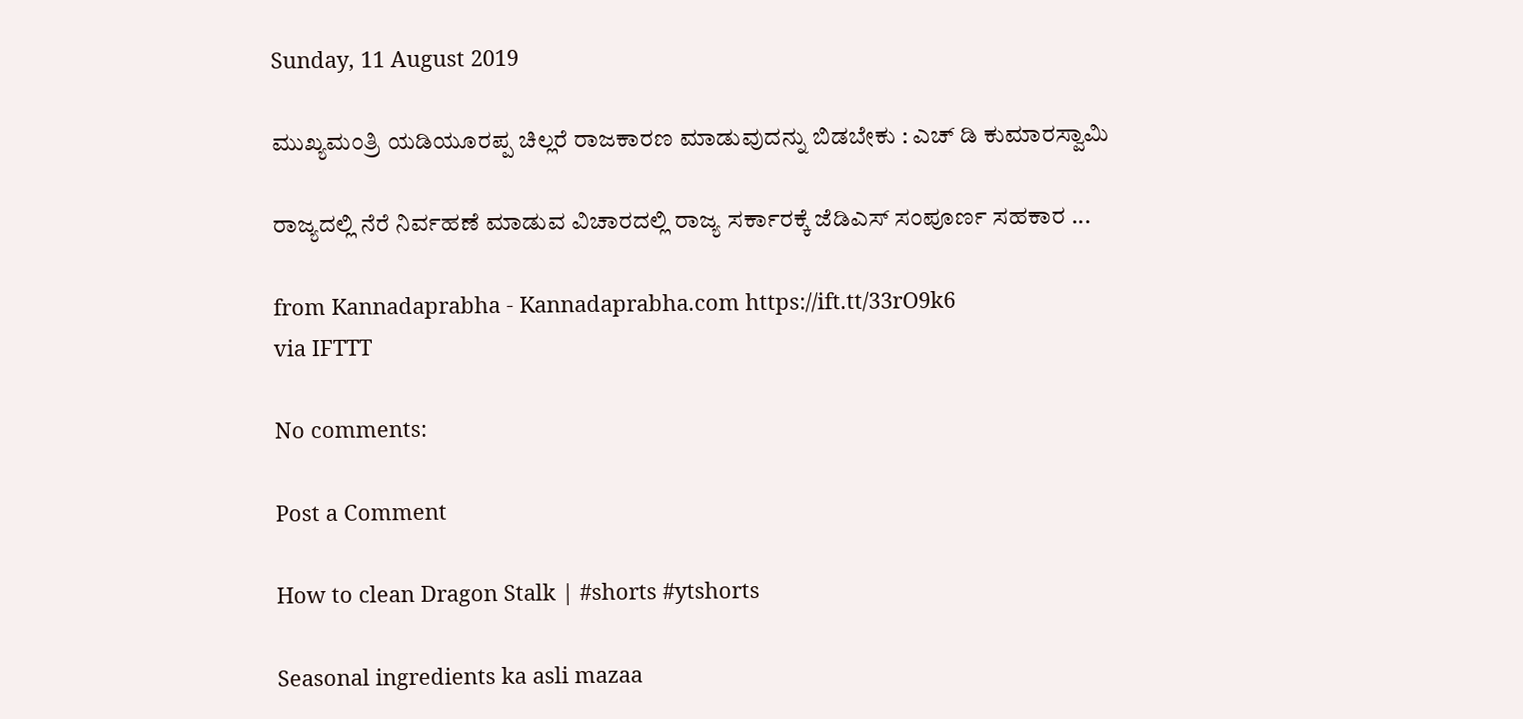Sunday, 11 August 2019

ಮುಖ್ಯಮಂತ್ರಿ ಯಡಿಯೂರಪ್ಪ ಚಿಲ್ಲರೆ ರಾಜಕಾರಣ ಮಾಡುವುದನ್ನು ಬಿಡಬೇಕು : ಎಚ್ ಡಿ ಕುಮಾರಸ್ವಾಮಿ

ರಾಜ್ಯದಲ್ಲಿ ನೆರೆ ನಿರ್ವಹಣೆ ಮಾಡುವ ವಿಚಾರದಲ್ಲಿ ರಾಜ್ಯ ಸರ್ಕಾರಕ್ಕೆ ಜೆಡಿಎಸ್ ಸಂಪೂರ್ಣ ಸಹಕಾರ ...

from Kannadaprabha - Kannadaprabha.com https://ift.tt/33rO9k6
via IFTTT

No comments:

Post a Comment

How to clean Dragon Stalk | #shorts #ytshorts

Seasonal ingredients ka asli mazaa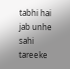tabhi hai jab unhe sahi tareeke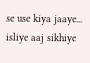se use kiya jaaye... isliye aaj sikhiye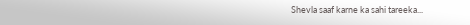Shevla saaf karne ka sahi tareeka...